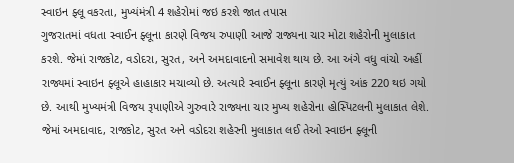સ્વાઇન ફ્લૂ વકરતા, મુખ્યંમંત્રી 4 શહેરોમાં જઇ કરશે જાત તપાસ
ગુજરાતમાં વધતા સ્વાઈન ફ્લૂના કારણે વિજય રુપાણી આજે રાજ્યના ચાર મોટા શહેરોની મુલાકાત કરશે. જેમાં રાજકોટ, વડોદરા, સુરત, અને અમદાવાદનો સમાવેશ થાય છે. આ અંગે વધુ વાંચો અહીં
રાજ્યમાં સ્વાઇન ફ્લૂએ હાહાકાર મચાવ્યો છે. અત્યારે સ્વાઈન ફ્લૂના કારણે મૃત્યું આંક 220 થઇ ગયો છે. આથી મુખ્યમંત્રી વિજય રૂપાણીએ ગુરુવારે રાજ્યના ચાર મુખ્ય શહેરોના હોસ્પિટલની મુલાકાત લેશે. જેમાં અમદાવાદ, રાજકોટ, સુરત અને વડોદરા શહેરની મુલાકાત લઈ તેઓ સ્વાઇન ફ્લૂની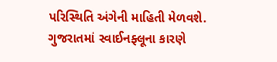પરિસ્થિતિ અંગેની માહિતી મેળવશે. ગુજરાતમાં સ્વાઈનફ્લૂના કારણે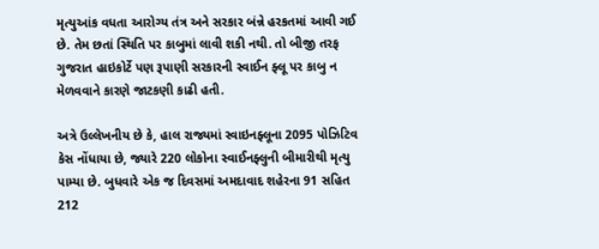મૃત્યુઆંક વધતા આરોગ્ય તંત્ર અને સરકાર બંન્ને હરકતમાં આવી ગઈ છે. તેમ છતાં સ્થિતિ પર કાબુમાં લાવી શકી નથી. તો બીજી તરફ ગુજરાત હાઇકોર્ટે પણ રૂપાણી સરકારની સ્વાઈન ફ્લૂ પર કાબુ ન મેળવવાને કારણે જાટકણી કાઢી હતી.

અત્રે ઉલ્લેખનીય છે કે, હાલ રાજ્યમાં સ્વાઇનફ્લૂના 2095 પોઝિટિવ કેસ નોંધાયા છે, જ્યારે 220 લોકોના સ્વાઈનફ્લુની બીમારીથી મૃત્યુ પામ્યા છે. બુધવારે એક જ દિવસમાં અમદાવાદ શહેરના 91 સહિત 212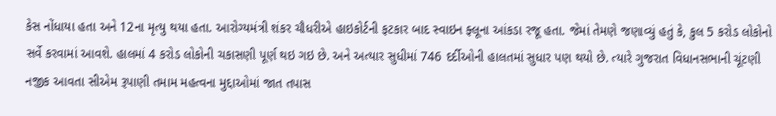કેસ નોંધાયા હતા અને 12ના મૃત્યુ થયા હતા. આરોગ્યમંત્રી શંકર ચૌધરીએ હાઇકોર્ટની ફટકાર બાદ સ્વાઇન ફ્લૂના આંકડા રજૂ હતા. જેમાં તેમણે જણાવ્યું હતું કે, કુલ 5 કરોડ લોકોનો સર્વે કરવામાં આવશે. હાલમાં 4 કરોડ લોકોની ચકાસણી પૂર્ણ થઇ ગઇ છે. અને અત્યાર સુધીમાં 746 દર્દીઓની હાલતમાં સુધાર પણ થયો છે. ત્યારે ગુજરાત વિધાનસભાની ચૂંટણી નજીક આવતા સીએમ રૂપાણી તમામ મહત્વના મુદ્દાઓમાં જાત તપાસ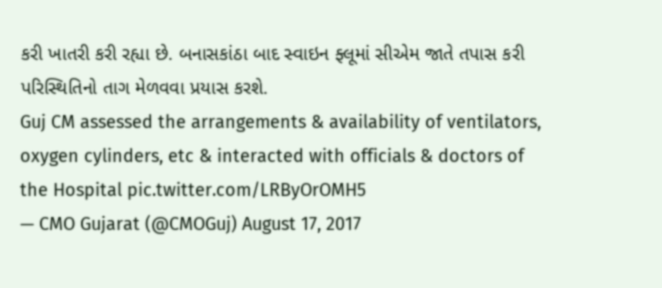કરી ખાતરી કરી રહ્યા છે. બનાસકાંઠા બાદ સ્વાઇન ફ્લૂમાં સીએમ જાતે તપાસ કરી પરિસ્થિતિનો તાગ મેળવવા પ્રયાસ કરશે.
Guj CM assessed the arrangements & availability of ventilators, oxygen cylinders, etc & interacted with officials & doctors of the Hospital pic.twitter.com/LRByOrOMH5
— CMO Gujarat (@CMOGuj) August 17, 2017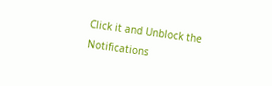Click it and Unblock the Notifications